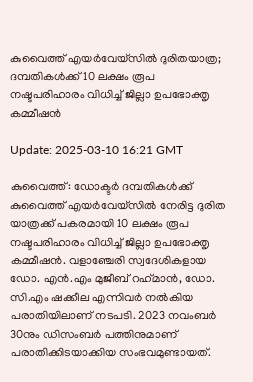കുവൈത്ത് എയര്‍വേയ്‌സില്‍ ദുരിതയാത്ര; ദമ്പതികള്‍ക്ക് 10 ലക്ഷം രൂപ നഷ്ടപരിഹാരം വിധിച്ച് ജില്ലാ ഉപഭോക്തൃ കമ്മീഷന്‍

Update: 2025-03-10 16:21 GMT

കുവൈത്ത്: ഡോക്ടര്‍ ദമ്പതികള്‍ക്ക് കുവൈത്ത് എയര്‍വേയ്സില്‍ നേരിട്ട ദുരിത യാത്രക്ക് പകരമായി 10 ലക്ഷം രൂപ നഷ്ടപരിഹാരം വിധിച്ച് ജില്ലാ ഉപഭോക്തൃ കമ്മീഷന്‍. വളാഞ്ചേരി സ്വദേശികളായ ഡോ. എന്‍.എം മുജീബ് റഹ്‌മാന്‍, ഡോ. സി.എം ഷക്കീല എന്നിവര്‍ നല്‍കിയ പരാതിയിലാണ് നടപടി. 2023 നവംബര്‍ 30നും ഡിസംബര്‍ പത്തിനുമാണ് പരാതിക്കിടയാക്കിയ സംഭവമുണ്ടായത്.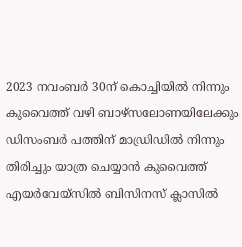2023 നവംബര്‍ 30ന് കൊച്ചിയില്‍ നിന്നും കുവൈത്ത് വഴി ബാഴ്സലോണയിലേക്കും ഡിസംബര്‍ പത്തിന് മാഡ്രിഡില്‍ നിന്നും തിരിച്ചും യാത്ര ചെയ്യാന്‍ കുവൈത്ത് എയര്‍വേയ്‌സില്‍ ബിസിനസ് ക്ലാസില്‍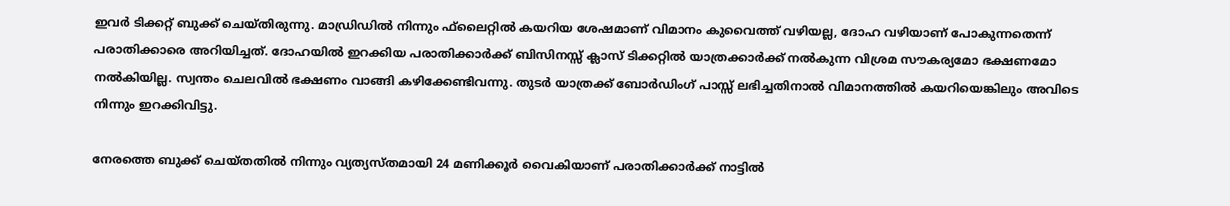ഇവര്‍ ടിക്കറ്റ് ബുക്ക് ചെയ്തിരുന്നു. മാഡ്രിഡില്‍ നിന്നും ഫ്‌ലൈറ്റില്‍ കയറിയ ശേഷമാണ് വിമാനം കുവൈത്ത് വഴിയല്ല, ദോഹ വഴിയാണ് പോകുന്നതെന്ന് പരാതിക്കാരെ അറിയിച്ചത്. ദോഹയില്‍ ഇറക്കിയ പരാതിക്കാര്‍ക്ക് ബിസിനസ്സ് ക്ലാസ് ടിക്കറ്റില്‍ യാത്രക്കാര്‍ക്ക് നല്‍കുന്ന വിശ്രമ സൗകര്യമോ ഭക്ഷണമോ നല്‍കിയില്ല. സ്വന്തം ചെലവില്‍ ഭക്ഷണം വാങ്ങി കഴിക്കേണ്ടിവന്നു. തുടര്‍ യാത്രക്ക് ബോര്‍ഡിംഗ് പാസ്സ് ലഭിച്ചതിനാല്‍ വിമാനത്തില്‍ കയറിയെങ്കിലും അവിടെ നിന്നും ഇറക്കിവിട്ടു.

നേരത്തെ ബുക്ക് ചെയ്തതില്‍ നിന്നും വ്യത്യസ്തമായി 24 മണിക്കൂര്‍ വൈകിയാണ് പരാതിക്കാര്‍ക്ക് നാട്ടില്‍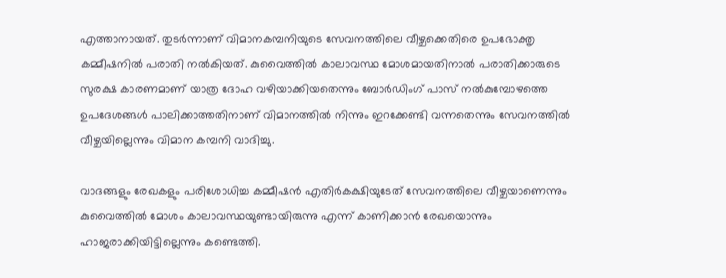എത്താനായത്. തുടര്‍ന്നാണ് വിമാനകമ്പനിയുടെ സേവനത്തിലെ വീഴ്ചക്കെതിരെ ഉപഭോക്തൃ കമ്മീഷനില്‍ പരാതി നല്‍കിയത്. കുവൈത്തില്‍ കാലാവസ്ഥ മോശമായതിനാല്‍ പരാതിക്കാരുടെ സുരക്ഷ കാരണമാണ് യാത്ര ദോഹ വഴിയാക്കിയതെന്നും ബോര്‍ഡിംഗ് പാസ് നല്‍കുമ്പോഴത്തെ ഉപദേശങ്ങള്‍ പാലിക്കാത്തതിനാണ് വിമാനത്തില്‍ നിന്നും ഇറക്കേണ്ടി വന്നതെന്നും സേവനത്തില്‍ വീഴ്ചയില്ലെന്നും വിമാന കമ്പനി വാദിച്ചു.

വാദങ്ങളും രേഖകളും പരിശോധിച്ച കമ്മീഷന്‍ എതിര്‍കക്ഷിയുടേത് സേവനത്തിലെ വീഴ്ചയാണെന്നും കുവൈത്തില്‍ മോശം കാലാവസ്ഥയുണ്ടായിരുന്നു എന്ന് കാണിക്കാന്‍ രേഖയൊന്നും ഹാജരാക്കിയിട്ടില്ലെന്നും കണ്ടെത്തി.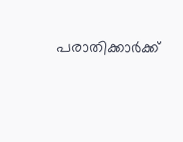പരാതിക്കാര്‍ക്ക്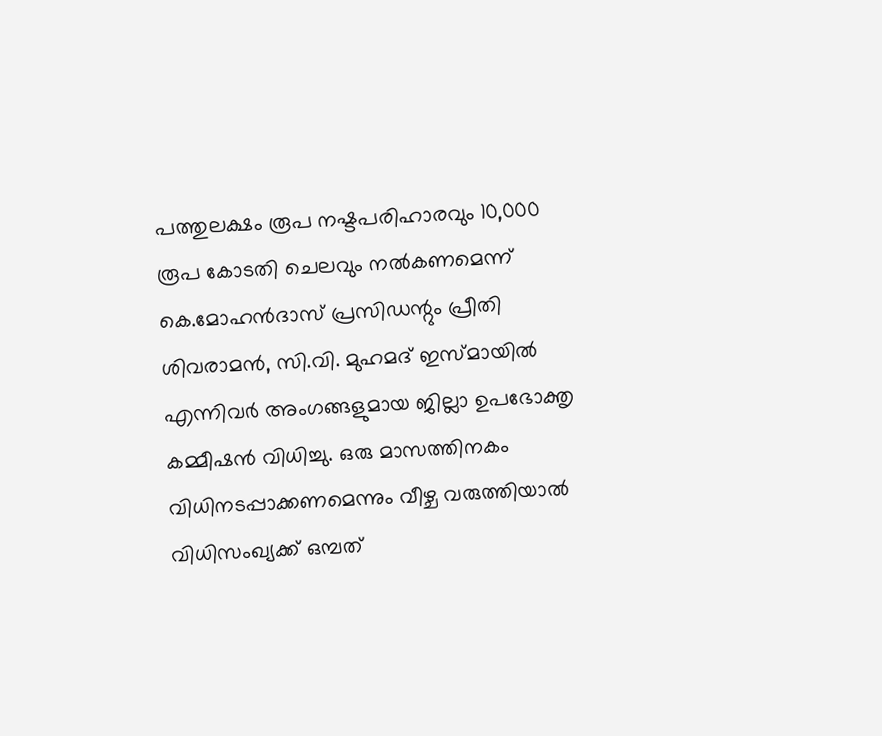പത്തുലക്ഷം രൂപ നഷ്ടപരിഹാരവും 10,000 രൂപ കോടതി ചെലവും നല്‍കണമെന്ന് കെ.മോഹന്‍ദാസ് പ്രസിഡന്റും പ്രീതി ശിവരാമന്‍, സി.വി. മുഹമദ് ഇസ്മായില്‍ എന്നിവര്‍ അംഗങ്ങളുമായ ജില്ലാ ഉപഭോക്തൃ കമ്മീഷന്‍ വിധിച്ചു. ഒരു മാസത്തിനകം വിധിനടപ്പാക്കണമെന്നും വീഴ്ച വരുത്തിയാല്‍ വിധിസംഖ്യക്ക് ഒമ്പത്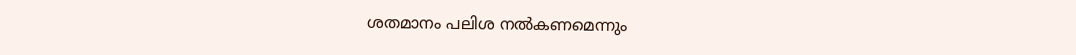ശതമാനം പലിശ നല്‍കണമെന്നും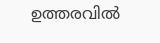ഉത്തരവില്‍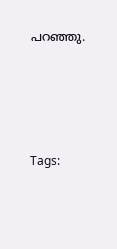പറഞ്ഞു.




Tags: